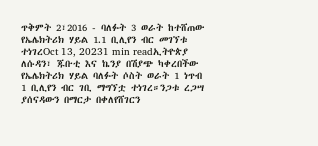ጥቅምት 2፣2016 - ባለፉት 3 ወራት ከተሸጠው የኤሌክትሪክ ሃይል 1.1 ቢሊየን ብር መገኘቱ ተነገረOct 13, 20231 min readኢትዮጵያ ለሱዳን፣ ጁቡቲ እና ኬንያ በሽያጭ ካቀረበችው የኤሌክትሪክ ሃይል ባለፉት ሶስት ወራት 1 ነጥብ 1 ቢሊየን ብር ገቢ ማግኘቷ ተነገረ።ንጋቱ ረጋሣ ያሰናዳውን በማርታ በቀለየሸገርን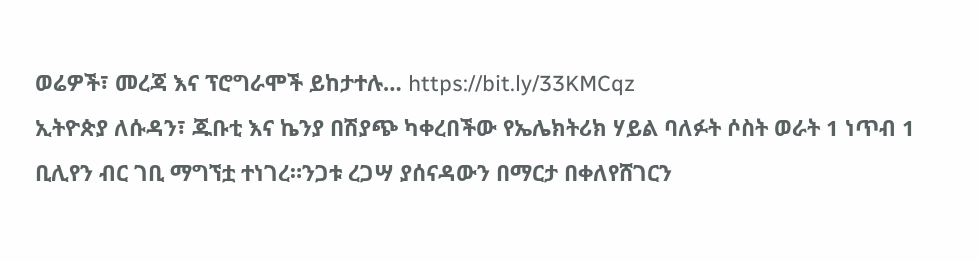ወሬዎች፣ መረጃ እና ፕሮግራሞች ይከታተሉ… https://bit.ly/33KMCqz
ኢትዮጵያ ለሱዳን፣ ጁቡቲ እና ኬንያ በሽያጭ ካቀረበችው የኤሌክትሪክ ሃይል ባለፉት ሶስት ወራት 1 ነጥብ 1 ቢሊየን ብር ገቢ ማግኘቷ ተነገረ።ንጋቱ ረጋሣ ያሰናዳውን በማርታ በቀለየሸገርን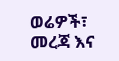ወሬዎች፣ መረጃ እና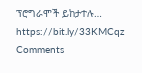ፕሮግራሞች ይከታተሉ… https://bit.ly/33KMCqz
Comments